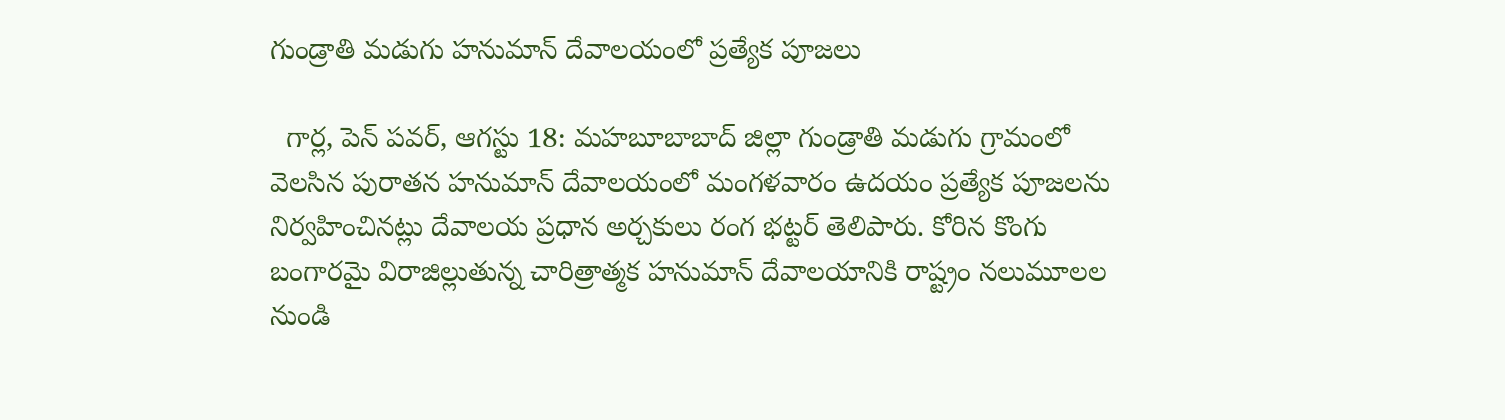గుండ్రాతి మడుగు హనుమాన్ దేవాలయంలో ప్రత్యేక పూజలు

  గార్ల, పెన్ పవర్, ఆగస్టు 18: మహబూబాబాద్ జిల్లా గుండ్రాతి మడుగు గ్రామంలో వెలసిన పురాతన హనుమాన్ దేవాలయంలో మంగళవారం ఉదయం ప్రత్యేక పూజలను నిర్వహించినట్లు దేవాలయ ప్రధాన అర్చకులు రంగ భట్టర్ తెలిపారు. కోరిన కొంగు బంగారమై విరాజిల్లుతున్న చారిత్రాత్మక హనుమాన్ దేవాలయానికి రాష్ట్రం నలుమూలల నుండి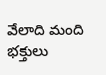వేలాది మంది భక్తులు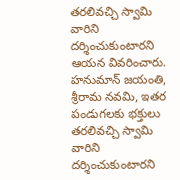తరలివచ్చి స్వామి వారిని దర్శించుకుంటారని ఆయన వివరించారు. హనుమాన్ జయంతి, శ్రీరామ నవమి, ఇతర పండుగలకు భక్తులు తరలివచ్చి స్వామి వారిని దర్శించుకుంటారని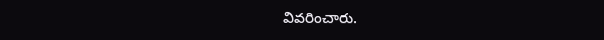వివరించారు.